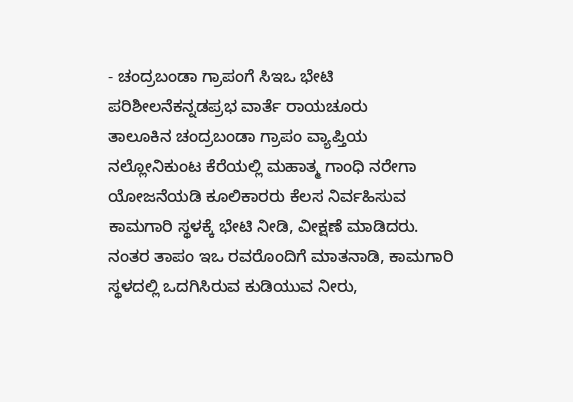- ಚಂದ್ರಬಂಡಾ ಗ್ರಾಪಂಗೆ ಸಿಇಒ ಭೇಟಿ ಪರಿಶೀಲನೆಕನ್ನಡಪ್ರಭ ವಾರ್ತೆ ರಾಯಚೂರು
ತಾಲೂಕಿನ ಚಂದ್ರಬಂಡಾ ಗ್ರಾಪಂ ವ್ಯಾಪ್ತಿಯ ನಲ್ಲೋನಿಕುಂಟ ಕೆರೆಯಲ್ಲಿ ಮಹಾತ್ಮ ಗಾಂಧಿ ನರೇಗಾ ಯೋಜನೆಯಡಿ ಕೂಲಿಕಾರರು ಕೆಲಸ ನಿರ್ವಹಿಸುವ ಕಾಮಗಾರಿ ಸ್ಥಳಕ್ಕೆ ಭೇಟಿ ನೀಡಿ, ವೀಕ್ಷಣೆ ಮಾಡಿದರು. ನಂತರ ತಾಪಂ ಇಒ ರವರೊಂದಿಗೆ ಮಾತನಾಡಿ, ಕಾಮಗಾರಿ ಸ್ಥಳದಲ್ಲಿ ಒದಗಿಸಿರುವ ಕುಡಿಯುವ ನೀರು,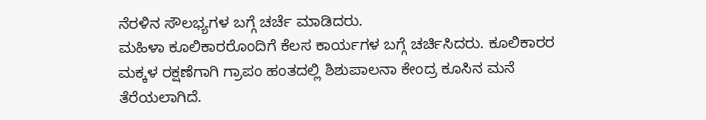ನೆರಳಿನ ಸೌಲಭ್ಯಗಳ ಬಗ್ಗೆ ಚರ್ಚೆ ಮಾಡಿದರು.
ಮಹಿಳಾ ಕೂಲಿಕಾರರೊಂದಿಗೆ ಕೆಲಸ ಕಾರ್ಯಗಳ ಬಗ್ಗೆ ಚರ್ಚಿಸಿದರು. ಕೂಲಿಕಾರರ ಮಕ್ಕಳ ರಕ್ಷಣೆಗಾಗಿ ಗ್ರಾಪಂ ಹಂತದಲ್ಲಿ ಶಿಶುಪಾಲನಾ ಕೇಂದ್ರ ಕೂಸಿನ ಮನೆ ತೆರೆಯಲಾಗಿದೆ.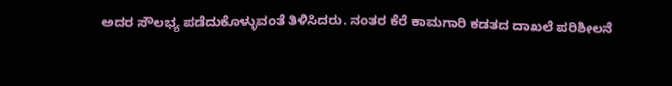ಅದರ ಸೌಲಭ್ಯ ಪಡೆದುಕೊಳ್ಳುವಂತೆ ತಿಳಿಸಿದರು. ನಂತರ ಕೆರೆ ಕಾಮಗಾರಿ ಕಡತದ ದಾಖಲೆ ಪರಿಶೀಲನೆ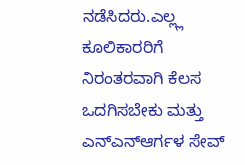ನಡೆಸಿದರು.ಎಲ್ಲ್ಲ ಕೂಲಿಕಾರರಿಗೆ ನಿರಂತರವಾಗಿ ಕೆಲಸ ಒದಗಿಸಬೇಕು ಮತ್ತು ಎನ್ಎನ್ಆರ್ಗಳ ಸೇವ್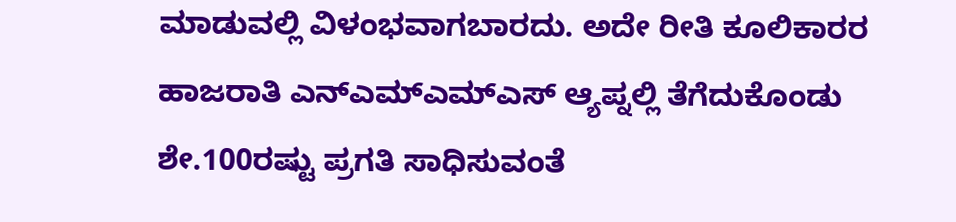ಮಾಡುವಲ್ಲಿ ವಿಳಂಭವಾಗಬಾರದು. ಅದೇ ರೀತಿ ಕೂಲಿಕಾರರ ಹಾಜರಾತಿ ಎನ್ಎಮ್ಎಮ್ಎಸ್ ಆ್ಯಪ್ನಲ್ಲಿ ತೆಗೆದುಕೊಂಡು ಶೇ.100ರಷ್ಟು ಪ್ರಗತಿ ಸಾಧಿಸುವಂತೆ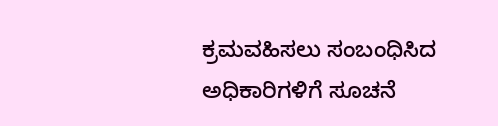ಕ್ರಮವಹಿಸಲು ಸಂಬಂಧಿಸಿದ ಅಧಿಕಾರಿಗಳಿಗೆ ಸೂಚನೆ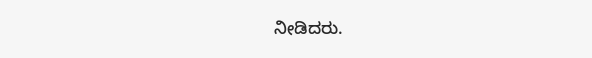ನೀಡಿದರು.